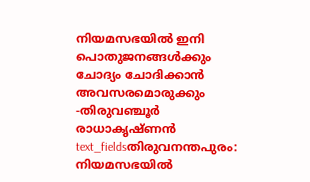നിയമസഭയിൽ ഇനി പൊതുജനങ്ങൾക്കും ചോദ്യം ചോദിക്കാൻ അവസരമൊരുക്കും -തിരുവഞ്ചൂർ രാധാകൃഷ്ണൻ
text_fieldsതിരുവനന്തപുരം: നിയമസഭയിൽ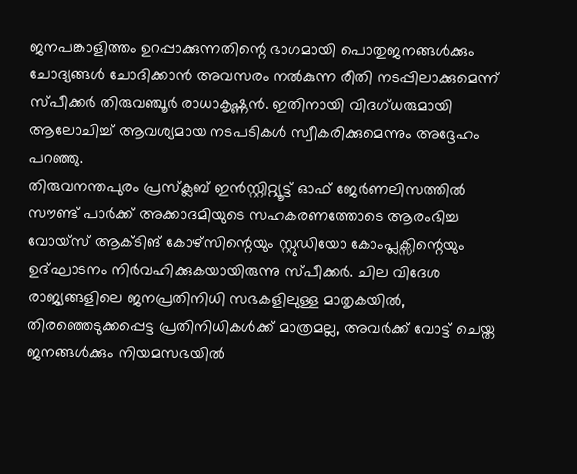ജനപങ്കാളിത്തം ഉറപ്പാക്കുന്നതിന്റെ ഭാഗമായി പൊതുജനങ്ങൾക്കും ചോദ്യങ്ങൾ ചോദിക്കാൻ അവസരം നൽകുന്ന രീതി നടപ്പിലാക്കുമെന്ന് സ്പീക്കർ തിരുവഞ്ചൂർ രാധാകൃഷ്ണൻ. ഇതിനായി വിദഗ്ധരുമായി ആലോചിച്ച് ആവശ്യമായ നടപടികൾ സ്വീകരിക്കുമെന്നും അദ്ദേഹം പറഞ്ഞു.
തിരുവനന്തപുരം പ്രസ്ക്ലബ് ഇൻസ്റ്റിറ്റ്യൂട്ട് ഓഫ് ജേർണലിസത്തിൽ സൗണ്ട് പാർക്ക് അക്കാദമിയുടെ സഹകരണത്തോടെ ആരംഭിച്ച വോയ്സ് ആക്ടിങ് കോഴ്സിന്റെയും സ്റ്റുഡിയോ കോംപ്ലക്സിന്റെയും ഉദ്ഘാടനം നിർവഹിക്കുകയായിരുന്നു സ്പീക്കർ. ചില വിദേശ രാജ്യങ്ങളിലെ ജനപ്രതിനിധി സഭകളിലുള്ള മാതൃകയിൽ, തിരഞ്ഞെടുക്കപ്പെട്ട പ്രതിനിധികൾക്ക് മാത്രമല്ല, അവർക്ക് വോട്ട് ചെയ്ത ജനങ്ങൾക്കും നിയമസഭയിൽ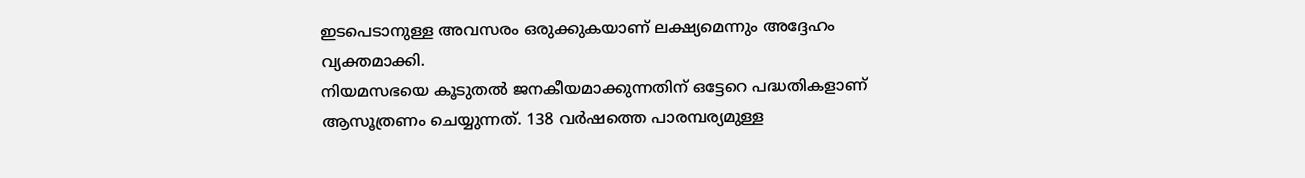ഇടപെടാനുള്ള അവസരം ഒരുക്കുകയാണ് ലക്ഷ്യമെന്നും അദ്ദേഹം വ്യക്തമാക്കി.
നിയമസഭയെ കൂടുതൽ ജനകീയമാക്കുന്നതിന് ഒട്ടേറെ പദ്ധതികളാണ് ആസൂത്രണം ചെയ്യുന്നത്. 138 വർഷത്തെ പാരമ്പര്യമുള്ള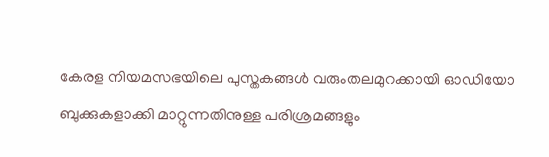കേരള നിയമസഭയിലെ പുസ്തകങ്ങൾ വരുംതലമുറക്കായി ഓഡിയോ ബുക്കുകളാക്കി മാറ്റുന്നതിനുള്ള പരിശ്രമങ്ങളും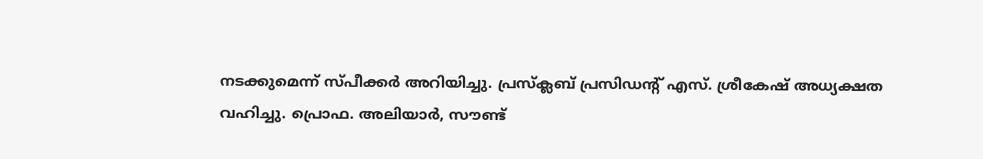നടക്കുമെന്ന് സ്പീക്കർ അറിയിച്ചു. പ്രസ്ക്ലബ് പ്രസിഡന്റ് എസ്. ശ്രീകേഷ് അധ്യക്ഷത വഹിച്ചു. പ്രൊഫ. അലിയാർ, സൗണ്ട്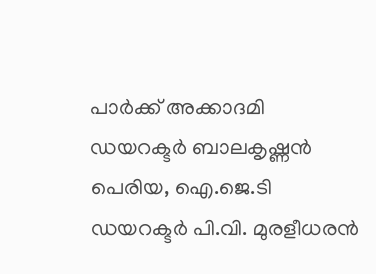പാർക്ക് അക്കാദമി ഡയറക്ടർ ബാലകൃഷ്ണൻ പെരിയ, ഐ.ജെ.ടി ഡയറക്ടർ പി.വി. മുരളീധരൻ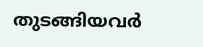തുടങ്ങിയവർ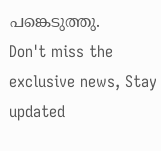പങ്കെടുത്തു.
Don't miss the exclusive news, Stay updated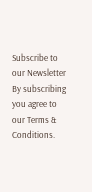Subscribe to our Newsletter
By subscribing you agree to our Terms & Conditions.